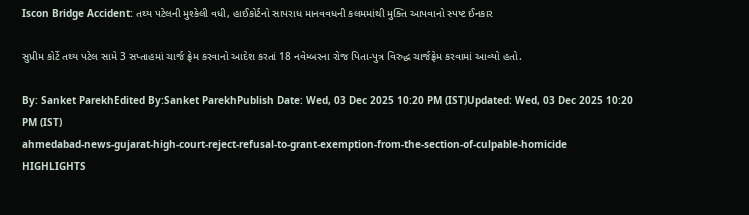Iscon Bridge Accident: તથ્ય પટેલની મુશ્કેલી વધી, હાઈકોર્ટનો સાપરાધ માનવવધની કલમમાંથી મુક્તિ આપવાનો સ્પષ્ટ ઈનકાર

સુપ્રીમ કોર્ટે તથ્ય પટેલ સામે 3 સપ્તાહમાં ચાર્જ ફ્રેમ કરવાનો આદેશ કરતાં 18 નવેમ્બરના રોજ પિતા-પુત્ર વિરુદ્ધ ચાર્જફ્રેમ કરવામાં આવ્યો હતો.

By: Sanket ParekhEdited By:Sanket ParekhPublish Date: Wed, 03 Dec 2025 10:20 PM (IST)Updated: Wed, 03 Dec 2025 10:20 PM (IST)
ahmedabad-news-gujarat-high-court-reject-refusal-to-grant-exemption-from-the-section-of-culpable-homicide
HIGHLIGHTS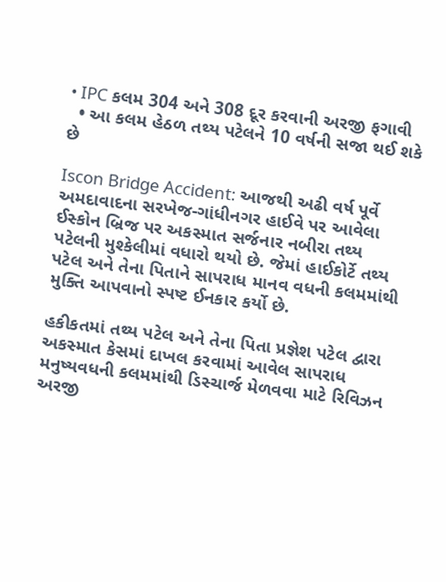• IPC કલમ 304 અને 308 દૂર કરવાની અરજી ફગાવી
  • આ કલમ હેઠળ તથ્ય પટેલને 10 વર્ષની સજા થઈ શકે છે

Iscon Bridge Accident: આજથી અઢી વર્ષ પૂર્વે અમદાવાદના સરખેજ-ગાંધીનગર હાઈવે પર આવેલા ઈસ્કોન બ્રિજ પર અકસ્માત સર્જનાર નબીરા તથ્ય પટેલની મુશ્કેલીમાં વધારો થયો છે. જેમાં હાઈકોર્ટે તથ્ય પટેલ અને તેના પિતાને સાપરાધ માનવ વધની કલમમાંથી મુક્તિ આપવાનો સ્પષ્ટ ઈનકાર કર્યો છે.

હકીકતમાં તથ્ય પટેલ અને તેના પિતા પ્રજ્ઞેશ પટેલ દ્વારા અકસ્માત કેસમાં દાખલ કરવામાં આવેલ સાપરાધ મનુષ્યવધની કલમમાંથી ડિસ્ચાર્જ મેળવવા માટે રિવિઝન અરજી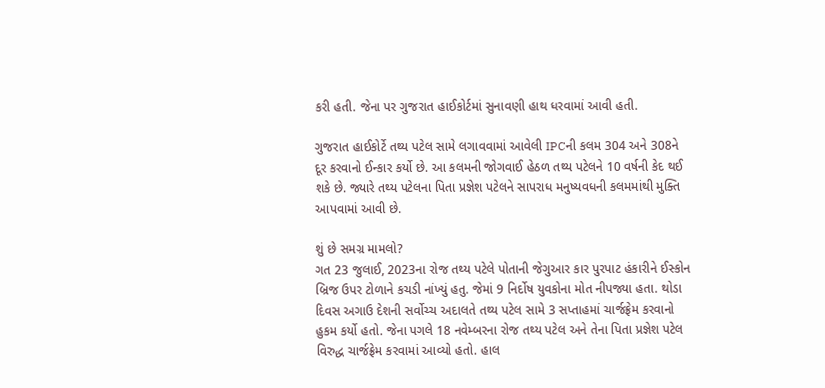કરી હતી. જેના પર ગુજરાત હાઈકોર્ટમાં સુનાવણી હાથ ધરવામાં આવી હતી.

ગુજરાત હાઈકોર્ટે તથ્ય પટેલ સામે લગાવવામાં આવેલી IPCની કલમ 304 અને 308ને દૂર કરવાનો ઈન્કાર કર્યો છે. આ કલમની જોગવાઈ હેઠળ તથ્ય પટેલને 10 વર્ષની કેદ થઈ શકે છે. જ્યારે તથ્ય પટેલના પિતા પ્રજ્ઞેશ પટેલને સાપરાધ મનુષ્યવધની કલમમાંથી મુક્તિ આપવામાં આવી છે.

શું છે સમગ્ર મામલો?
ગત 23 જુલાઈ, 2023ના રોજ તથ્ય પટેલે પોતાની જેગુઆર કાર પુરપાટ હંકારીને ઈસ્કોન બ્રિજ ઉપર ટોળાને કચડી નાંખ્યું હતુ. જેમાં 9 નિર્દોષ યુવકોના મોત નીપજ્યા હતા. થોડા દિવસ અગાઉ દેશની સર્વોચ્ચ અદાલતે તથ્ય પટેલ સામે 3 સપ્તાહમાં ચાર્જફ્રેમ કરવાનો હુકમ કર્યો હતો. જેના પગલે 18 નવેમ્બરના રોજ તથ્ય પટેલ અને તેના પિતા પ્રજ્ઞેશ પટેલ વિરુદ્ધ ચાર્જફ્રેમ કરવામાં આવ્યો હતો. હાલ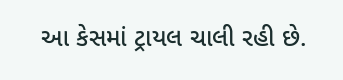આ કેસમાં ટ્રાયલ ચાલી રહી છે.